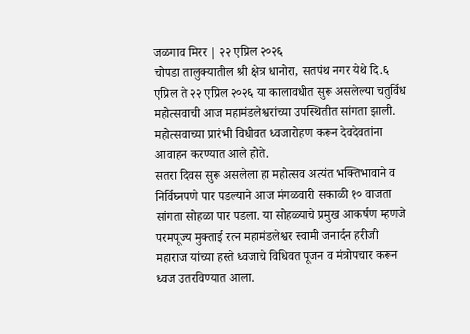जळगाव मिरर | २२ एप्रिल २०२६
चोपडा तालुक्यातील श्री क्षेत्र धानोरा, सतपंथ नगर येथे दि.६ एप्रिल ते २२ एप्रिल २०२६ या कालावधीत सुरू असलेल्या चतुर्विध महोत्सवाची आज महामंडलेश्वरांच्या उपस्थितीत सांगता झाली. महोत्सवाच्या प्रारंभी विधीवत ध्वजारोहण करून देवदेवतांना आवाहन करण्यात आले होते.
सतरा दिवस सुरू असलेला हा महोत्सव अत्यंत भक्तिभावाने व निर्विघ्नपणे पार पडल्याने आज मंगळवारी सकाळी १० वाजता सांगता सोहळा पार पडला. या सोहळ्याचे प्रमुख आकर्षण म्हणजे परमपूज्य मुक्ताई रत्न महामंडलेश्वर स्वामी जनार्दन हरीजी महाराज यांच्या हस्ते ध्वजाचे विधिवत पूजन व मंत्रोपचार करून ध्वज उतरविण्यात आला.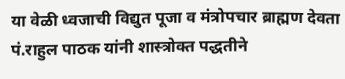या वेळी ध्वजाची विद्युत पूजा व मंत्रोपचार ब्राह्मण देवता पं.राहुल पाठक यांनी शास्त्रोक्त पद्धतीने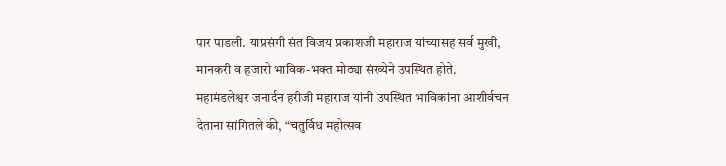पार पाडली. याप्रसंगी संत विजय प्रकाशजी महाराज यांच्यासह सर्व मुखी, मानकरी व हजारो भाविक-भक्त मोठ्या संख्येने उपस्थित होते.
महामंडलेश्वर जनार्दन हरीजी महाराज यांनी उपस्थित भाविकांना आशीर्वचन देताना सांगितले की, “चतुर्विध महोत्सव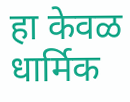हा केवळ धार्मिक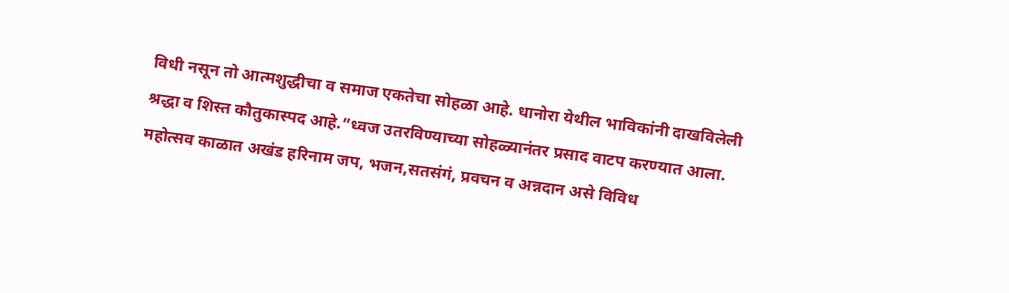विधी नसून तो आत्मशुद्धीचा व समाज एकतेचा सोहळा आहे. धानोरा येथील भाविकांनी दाखविलेली श्रद्धा व शिस्त कौतुकास्पद आहे.”ध्वज उतरविण्याच्या सोहळ्यानंतर प्रसाद वाटप करण्यात आला. महोत्सव काळात अखंड हरिनाम जप, भजन,सतसंगं, प्रवचन व अन्नदान असे विविध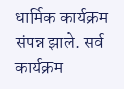धार्मिक कार्यक्रम संपन्न झाले. सर्व कार्यक्रम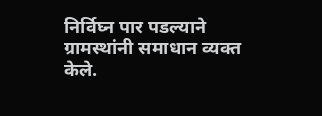निर्विघ्न पार पडल्याने ग्रामस्थांनी समाधान व्यक्त केले.